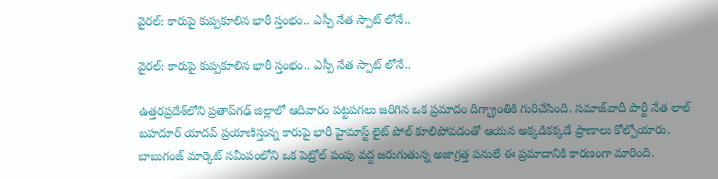వైరల్: కారుపై కుప్పకూలిన భారీ స్తంభం.. ఎస్పీ నేత స్పాట్ లోనే..

వైరల్: కారుపై కుప్పకూలిన భారీ స్తంభం.. ఎస్పీ నేత స్పాట్ లోనే..

ఉత్తరప్రదేశ్‌లోని ప్రతాప్‌గఢ్ జిల్లాలో ఆదివారం పట్టపగలు జరిగిన ఒక ప్రమాదం దిగ్భ్రాంతికి గురిచేసింది. సమాజ్‌వాదీ పార్టీ నేత లాల్ బహదూర్ యాదవ్ ప్రయాణిస్తున్న కారుపై భారీ హైమాస్ట్ లైట్ పోల్ కూలిపోవడంతో ఆయన అక్కడికక్కడే ప్రాణాలు కోల్పోయారు. బాబుగంజ్ మార్కెట్ సమీపంలోని ఒక పెట్రోల్ పంపు వద్ద జరుగుతున్న అజాగ్రత్త పనులే ఈ ప్రమాదానికి కారణంగా మారింది.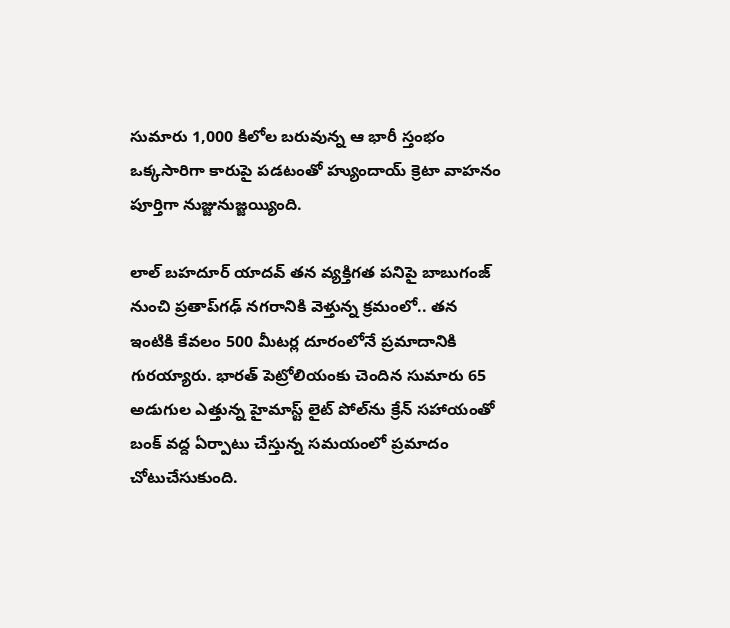సుమారు 1,000 కిలోల బరువున్న ఆ భారీ స్తంభం ఒక్కసారిగా కారుపై పడటంతో హ్యుందాయ్ క్రెటా వాహనం పూర్తిగా నుజ్జునుజ్జయ్యింది.

లాల్ బహదూర్ యాదవ్ తన వ్యక్తిగత పనిపై బాబుగంజ్ నుంచి ప్రతాప్‌గఢ్ నగరానికి వెళ్తున్న క్రమంలో.. తన ఇంటికి కేవలం 500 మీటర్ల దూరంలోనే ప్రమాదానికి గురయ్యారు. భారత్ పెట్రోలియంకు చెందిన సుమారు 65 అడుగుల ఎత్తున్న హైమాస్ట్ లైట్ పోల్‌ను క్రేన్ సహాయంతో బంక్ వద్ద ఏర్పాటు చేస్తున్న సమయంలో ప్రమాదం చోటుచేసుకుంది.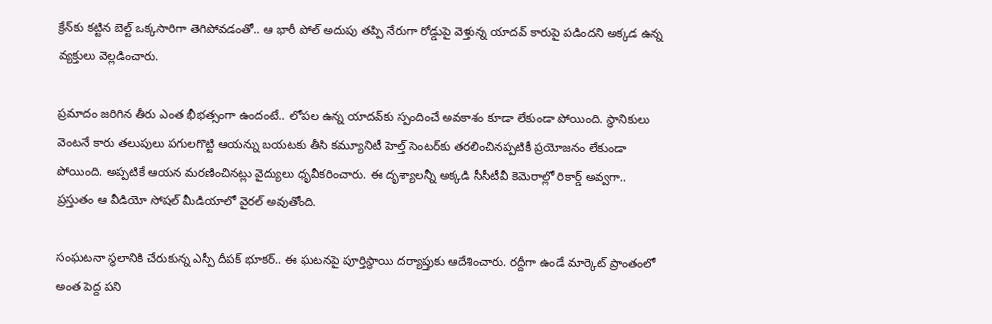క్రేన్‌కు కట్టిన బెల్ట్ ఒక్కసారిగా తెగిపోవడంతో.. ఆ భారీ పోల్ అదుపు తప్పి నేరుగా రోడ్డుపై వెళ్తున్న యాదవ్ కారుపై పడిందని అక్కడ ఉన్న వ్యక్తులు వెల్లడించారు.

ప్రమాదం జరిగిన తీరు ఎంత భీభత్సంగా ఉందంటే.. లోపల ఉన్న యాదవ్‌కు స్పందించే అవకాశం కూడా లేకుండా పోయింది. స్థానికులు వెంటనే కారు తలుపులు పగులగొట్టి ఆయన్ను బయటకు తీసి కమ్యూనిటీ హెల్త్ సెంటర్‌కు తరలించినప్పటికీ ప్రయోజనం లేకుండా పోయింది. అప్పటికే ఆయన మరణించినట్లు వైద్యులు ధృవీకరించారు. ఈ దృశ్యాలన్నీ అక్కడి సీసీటీవీ కెమెరాల్లో రికార్డ్ అవ్వగా.. ప్రస్తుతం ఆ వీడియో సోషల్ మీడియాలో వైరల్ అవుతోంది.

సంఘటనా స్థలానికి చేరుకున్న ఎస్పీ దీపక్ భూకర్.. ఈ ఘటనపై పూర్తిస్థాయి దర్యాప్తుకు ఆదేశించారు. రద్దీగా ఉండే మార్కెట్ ప్రాంతంలో అంత పెద్ద పని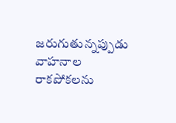జరుగుతున్నప్పుడు వాహనాల రాకపోకలను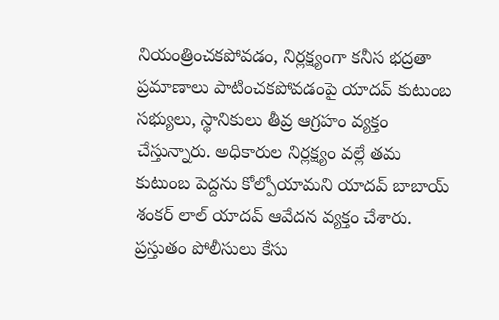నియంత్రించకపోవడం, నిర్లక్ష్యంగా కనీస భద్రతా ప్రమాణాలు పాటించకపోవడంపై యాదవ్ కుటుంబ సభ్యులు, స్థానికులు తీవ్ర ఆగ్రహం వ్యక్తం చేస్తున్నారు. అధికారుల నిర్లక్ష్యం వల్లే తమ కుటుంబ పెద్దను కోల్పోయామని యాదవ్ బాబాయ్ శంకర్ లాల్ యాదవ్ ఆవేదన వ్యక్తం చేశారు. ప్రస్తుతం పోలీసులు కేసు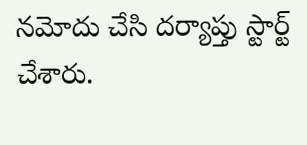నమోదు చేసి దర్యాప్తు స్టార్ట్ చేశారు.